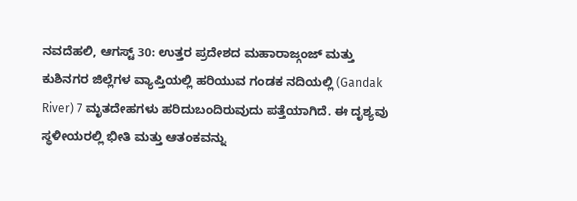ನವದೆಹಲಿ, ಆಗಸ್ಟ್ 30: ಉತ್ತರ ಪ್ರದೇಶದ ಮಹಾರಾಜ್ಗಂಜ್ ಮತ್ತು ಕುಶಿನಗರ ಜಿಲ್ಲೆಗಳ ವ್ಯಾಪ್ತಿಯಲ್ಲಿ ಹರಿಯುವ ಗಂಡಕ ನದಿಯಲ್ಲಿ (Gandak River) 7 ಮೃತದೇಹಗಳು ಹರಿದುಬಂದಿರುವುದು ಪತ್ತೆಯಾಗಿದೆ. ಈ ದೃಶ್ಯವು ಸ್ಥಳೀಯರಲ್ಲಿ ಭೀತಿ ಮತ್ತು ಆತಂಕವನ್ನು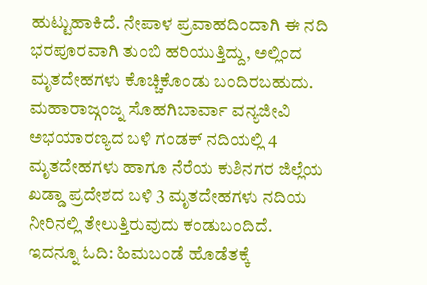ಹುಟ್ಟುಹಾಕಿದೆ. ನೇಪಾಳ ಪ್ರವಾಹದಿಂದಾಗಿ ಈ ನದಿ ಭರಪೂರವಾಗಿ ತುಂಬಿ ಹರಿಯುತ್ತಿದ್ದು, ಅಲ್ಲಿಂದ ಮೃತದೇಹಗಳು ಕೊಚ್ಚಿಕೊಂಡು ಬಂದಿರಬಹುದು.
ಮಹಾರಾಜ್ಗಂಜ್ನ ಸೊಹಗಿಬಾರ್ವಾ ವನ್ಯಜೀವಿ ಅಭಯಾರಣ್ಯದ ಬಳಿ ಗಂಡಕ್ ನದಿಯಲ್ಲಿ 4 ಮೃತದೇಹಗಳು ಹಾಗೂ ನೆರೆಯ ಕುಶಿನಗರ ಜಿಲ್ಲೆಯ ಖಡ್ಡಾ ಪ್ರದೇಶದ ಬಳಿ 3 ಮೃತದೇಹಗಳು ನದಿಯ ನೀರಿನಲ್ಲಿ ತೇಲುತ್ತಿರುವುದು ಕಂಡುಬಂದಿದೆ.
ಇದನ್ನೂ ಓದಿ: ಹಿಮಬಂಡೆ ಹೊಡೆತಕ್ಕೆ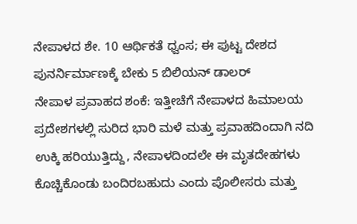ನೇಪಾಳದ ಶೇ. 10 ಆರ್ಥಿಕತೆ ಧ್ವಂಸ; ಈ ಪುಟ್ಟ ದೇಶದ ಪುನರ್ನಿರ್ಮಾಣಕ್ಕೆ ಬೇಕು 5 ಬಿಲಿಯನ್ ಡಾಲರ್
ನೇಪಾಳ ಪ್ರವಾಹದ ಶಂಕೆ: ಇತ್ತೀಚೆಗೆ ನೇಪಾಳದ ಹಿಮಾಲಯ ಪ್ರದೇಶಗಳಲ್ಲಿ ಸುರಿದ ಭಾರಿ ಮಳೆ ಮತ್ತು ಪ್ರವಾಹದಿಂದಾಗಿ ನದಿ ಉಕ್ಕಿ ಹರಿಯುತ್ತಿದ್ದು, ನೇಪಾಳದಿಂದಲೇ ಈ ಮೃತದೇಹಗಳು ಕೊಚ್ಚಿಕೊಂಡು ಬಂದಿರಬಹುದು ಎಂದು ಪೊಲೀಸರು ಮತ್ತು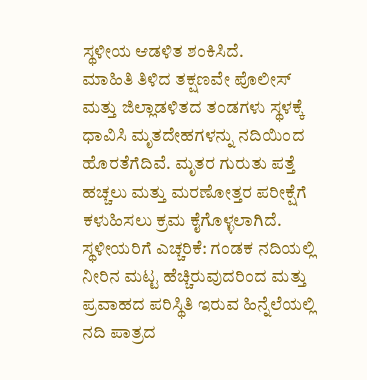ಸ್ಥಳೀಯ ಆಡಳಿತ ಶಂಕಿಸಿದೆ.
ಮಾಹಿತಿ ತಿಳಿದ ತಕ್ಷಣವೇ ಪೊಲೀಸ್ ಮತ್ತು ಜಿಲ್ಲಾಡಳಿತದ ತಂಡಗಳು ಸ್ಥಳಕ್ಕೆ ಧಾವಿಸಿ ಮೃತದೇಹಗಳನ್ನು ನದಿಯಿಂದ ಹೊರತೆಗೆದಿವೆ. ಮೃತರ ಗುರುತು ಪತ್ತೆ ಹಚ್ಚಲು ಮತ್ತು ಮರಣೋತ್ತರ ಪರೀಕ್ಷೆಗೆ ಕಳುಹಿಸಲು ಕ್ರಮ ಕೈಗೊಳ್ಳಲಾಗಿದೆ.
ಸ್ಥಳೀಯರಿಗೆ ಎಚ್ಚರಿಕೆ: ಗಂಡಕ ನದಿಯಲ್ಲಿ ನೀರಿನ ಮಟ್ಟ ಹೆಚ್ಚಿರುವುದರಿಂದ ಮತ್ತು ಪ್ರವಾಹದ ಪರಿಸ್ಥಿತಿ ಇರುವ ಹಿನ್ನೆಲೆಯಲ್ಲಿ ನದಿ ಪಾತ್ರದ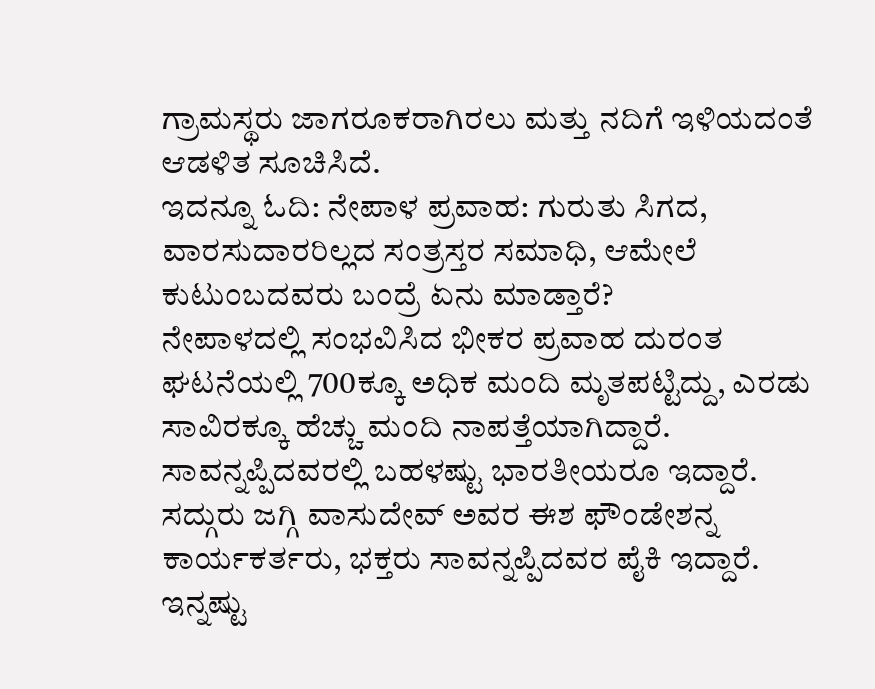ಗ್ರಾಮಸ್ಥರು ಜಾಗರೂಕರಾಗಿರಲು ಮತ್ತು ನದಿಗೆ ಇಳಿಯದಂತೆ ಆಡಳಿತ ಸೂಚಿಸಿದೆ.
ಇದನ್ನೂ ಓದಿ: ನೇಪಾಳ ಪ್ರವಾಹ: ಗುರುತು ಸಿಗದ, ವಾರಸುದಾರರಿಲ್ಲದ ಸಂತ್ರಸ್ತರ ಸಮಾಧಿ, ಆಮೇಲೆ ಕುಟುಂಬದವರು ಬಂದ್ರೆ ಏನು ಮಾಡ್ತಾರೆ?
ನೇಪಾಳದಲ್ಲಿ ಸಂಭವಿಸಿದ ಭೀಕರ ಪ್ರವಾಹ ದುರಂತ ಘಟನೆಯಲ್ಲಿ 700ಕ್ಕೂ ಅಧಿಕ ಮಂದಿ ಮೃತಪಟ್ಟಿದ್ದು, ಎರಡು ಸಾವಿರಕ್ಕೂ ಹೆಚ್ಚು ಮಂದಿ ನಾಪತ್ತೆಯಾಗಿದ್ದಾರೆ. ಸಾವನ್ನಪ್ಪಿದವರಲ್ಲಿ ಬಹಳಷ್ಟು ಭಾರತೀಯರೂ ಇದ್ದಾರೆ. ಸದ್ಗುರು ಜಗ್ಗಿ ವಾಸುದೇವ್ ಅವರ ಈಶ ಫೌಂಡೇಶನ್ನ ಕಾರ್ಯಕರ್ತರು, ಭಕ್ತರು ಸಾವನ್ನಪ್ಪಿದವರ ಪೈಕಿ ಇದ್ದಾರೆ.
ಇನ್ನಷ್ಟು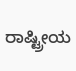ರಾಷ್ಟ್ರೀಯ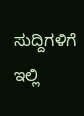ಸುದ್ದಿಗಳಿಗೆ ಇಲ್ಲಿ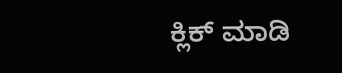ಕ್ಲಿಕ್ ಮಾಡಿ